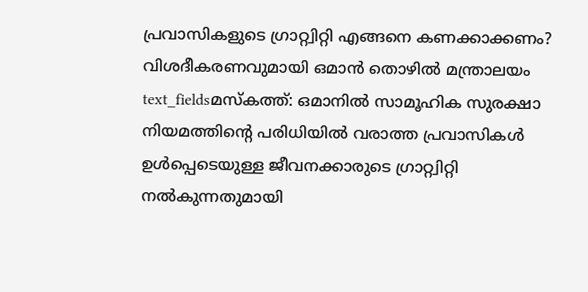പ്രവാസികളുടെ ഗ്രാറ്റ്വിറ്റി എങ്ങനെ കണക്കാക്കണം? വിശദീകരണവുമായി ഒമാൻ തൊഴിൽ മന്ത്രാലയം
text_fieldsമസ്കത്ത്: ഒമാനിൽ സാമൂഹിക സുരക്ഷാ നിയമത്തിന്റെ പരിധിയിൽ വരാത്ത പ്രവാസികൾ ഉൾപ്പെടെയുള്ള ജീവനക്കാരുടെ ഗ്രാറ്റ്വിറ്റി നൽകുന്നതുമായി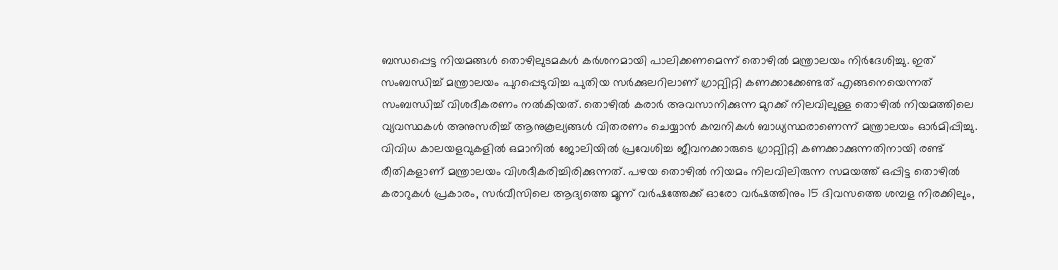ബന്ധപ്പെട്ട നിയമങ്ങൾ തൊഴിലുടമകൾ കർശനമായി പാലിക്കണമെന്ന് തൊഴിൽ മന്ത്രാലയം നിർദേശിച്ചു. ഇത് സംബന്ധിച്ച് മന്ത്രാലയം പുറപ്പെടുവിച്ച പുതിയ സർക്കുലറിലാണ് ഗ്രാറ്റ്വിറ്റി കണക്കാക്കേണ്ടത് എങ്ങനെയെന്നത് സംബന്ധിച്ച് വിശദീകരണം നൽകിയത്. തൊഴിൽ കരാർ അവസാനിക്കുന്ന മുറക്ക് നിലവിലുള്ള തൊഴിൽ നിയമത്തിലെ വ്യവസ്ഥകൾ അനുസരിച്ച് ആനുകൂല്യങ്ങൾ വിതരണം ചെയ്യാൻ കമ്പനികൾ ബാധ്യസ്ഥരാണെന്ന് മന്ത്രാലയം ഓർമിപ്പിച്ചു.
വിവിധ കാലയളവുകളിൽ ഒമാനിൽ ജോലിയിൽ പ്രവേശിച്ച ജീവനക്കാരുടെ ഗ്രാറ്റ്വിറ്റി കണക്കാക്കുന്നതിനായി രണ്ട് രീതികളാണ് മന്ത്രാലയം വിശദീകരിച്ചിരിക്കുന്നത്. പഴയ തൊഴിൽ നിയമം നിലവിലിരുന്ന സമയത്ത് ഒപ്പിട്ട തൊഴിൽ കരാറുകൾ പ്രകാരം, സർവീസിലെ ആദ്യത്തെ മൂന്ന് വർഷത്തേക്ക് ഓരോ വർഷത്തിനും 15 ദിവസത്തെ ശമ്പള നിരക്കിലും,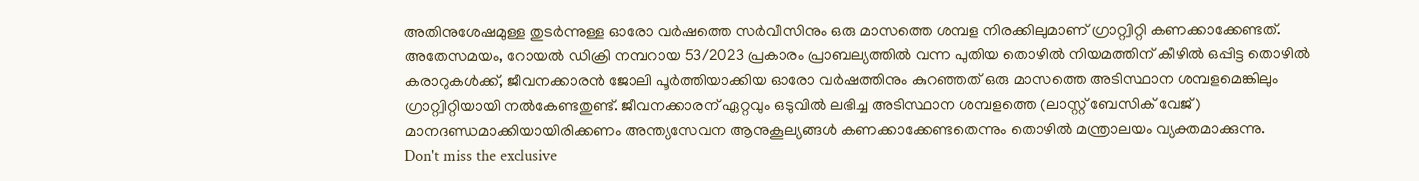അതിനുശേഷമുള്ള തുടർന്നുള്ള ഓരോ വർഷത്തെ സർവീസിനും ഒരു മാസത്തെ ശമ്പള നിരക്കിലുമാണ് ഗ്രാറ്റ്വിറ്റി കണക്കാക്കേണ്ടത്.
അതേസമയം, റോയൽ ഡിക്രി നമ്പറായ 53/2023 പ്രകാരം പ്രാബല്യത്തിൽ വന്ന പുതിയ തൊഴിൽ നിയമത്തിന് കീഴിൽ ഒപ്പിട്ട തൊഴിൽ കരാറുകൾക്ക്, ജീവനക്കാരൻ ജോലി പൂർത്തിയാക്കിയ ഓരോ വർഷത്തിനും കുറഞ്ഞത് ഒരു മാസത്തെ അടിസ്ഥാന ശമ്പളമെങ്കിലും ഗ്രാറ്റ്വിറ്റിയായി നൽകേണ്ടതുണ്ട്. ജീവനക്കാരന് ഏറ്റവും ഒടുവിൽ ലഭിച്ച അടിസ്ഥാന ശമ്പളത്തെ (ലാസ്റ്റ് ബേസിക് വേജ്) മാനദണ്ഡമാക്കിയായിരിക്കണം അന്ത്യസേവന ആനുകൂല്യങ്ങൾ കണക്കാക്കേണ്ടതെന്നും തൊഴിൽ മന്ത്രാലയം വ്യക്തമാക്കുന്നു.
Don't miss the exclusive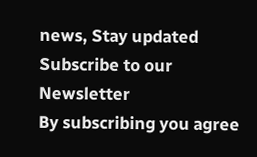news, Stay updated
Subscribe to our Newsletter
By subscribing you agree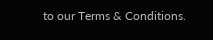to our Terms & Conditions.